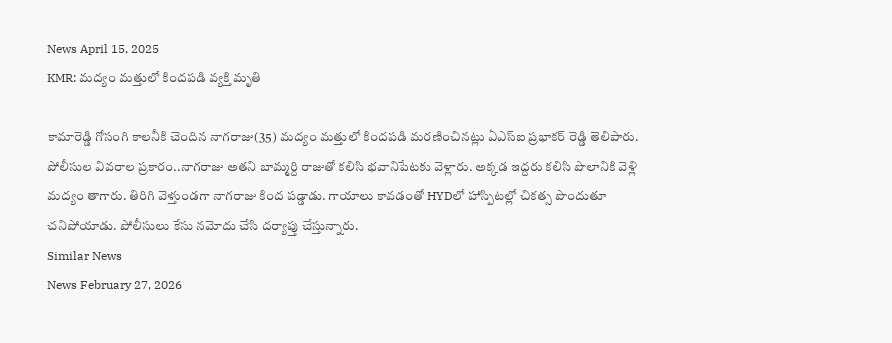News April 15, 2025
KMR: మద్యం మత్తులో కిందపడి వ్యక్తి మృతి

కామారెడ్డి గోసంగి కాలనీకి చెందిన నాగరాజు(35) మద్యం మత్తులో కిందపడి మరణించినట్లు ఏఎస్ఐ ప్రభాకర్ రెడ్డి తెలిపారు. పోలీసుల వివరాల ప్రకారం..నాగరాజు అతని బామ్మర్ది రాజుతో కలిసి భవానిపేటకు వెళ్లారు. అక్కడ ఇద్దరు కలిసి పొలానికి వెళ్లి మద్యం తాగారు. తిరిగి వెళ్తుండగా నాగరాజు కింద పడ్డాడు. గాయాలు కావడంతో HYDలో హాస్పిటల్లో చికత్స పొందుతూ చనిపోయాడు. పోలీసులు కేసు నమోదు చేసి దర్యాప్తు చేస్తున్నారు.
Similar News
News February 27, 2026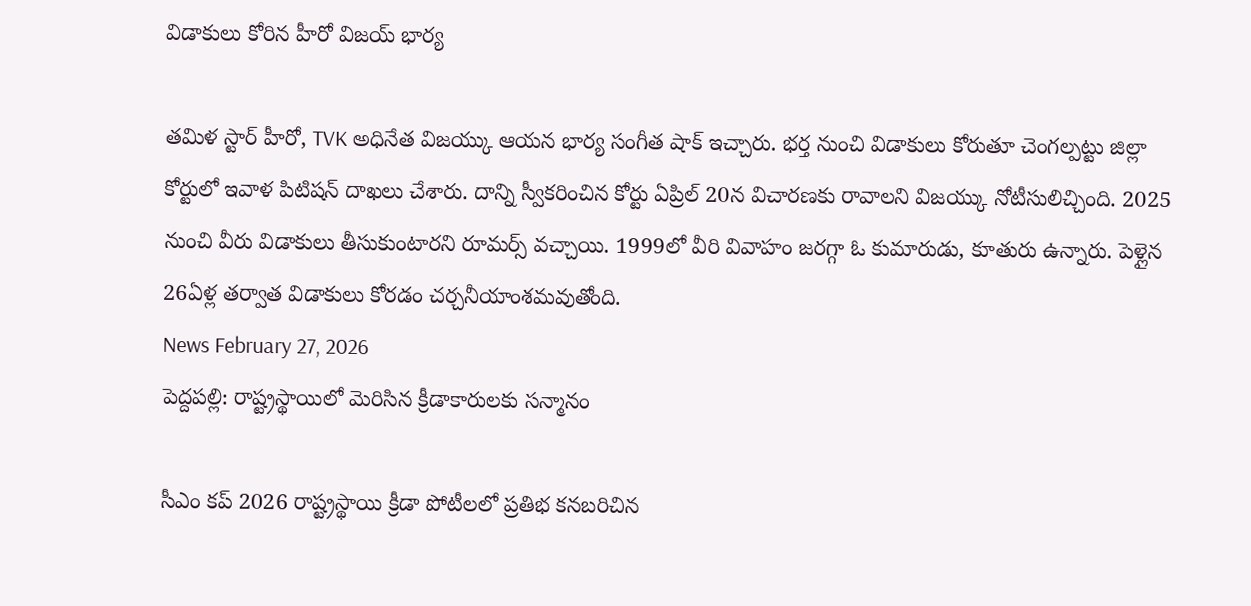విడాకులు కోరిన హీరో విజయ్ భార్య

తమిళ స్టార్ హీరో, TVK అధినేత విజయ్కు ఆయన భార్య సంగీత షాక్ ఇచ్చారు. భర్త నుంచి విడాకులు కోరుతూ చెంగల్పట్టు జిల్లా కోర్టులో ఇవాళ పిటిషన్ దాఖలు చేశారు. దాన్ని స్వీకరించిన కోర్టు ఏప్రిల్ 20న విచారణకు రావాలని విజయ్కు నోటీసులిచ్చింది. 2025 నుంచి వీరు విడాకులు తీసుకుంటారని రూమర్స్ వచ్చాయి. 1999లో వీరి వివాహం జరగ్గా ఓ కుమారుడు, కూతురు ఉన్నారు. పెళ్లైన 26ఏళ్ల తర్వాత విడాకులు కోరడం చర్చనీయాంశమవుతోంది.
News February 27, 2026
పెద్దపల్లి: రాష్ట్రస్థాయిలో మెరిసిన క్రీడాకారులకు సన్మానం

సీఎం కప్ 2026 రాష్ట్రస్థాయి క్రీడా పోటీలలో ప్రతిభ కనబరిచిన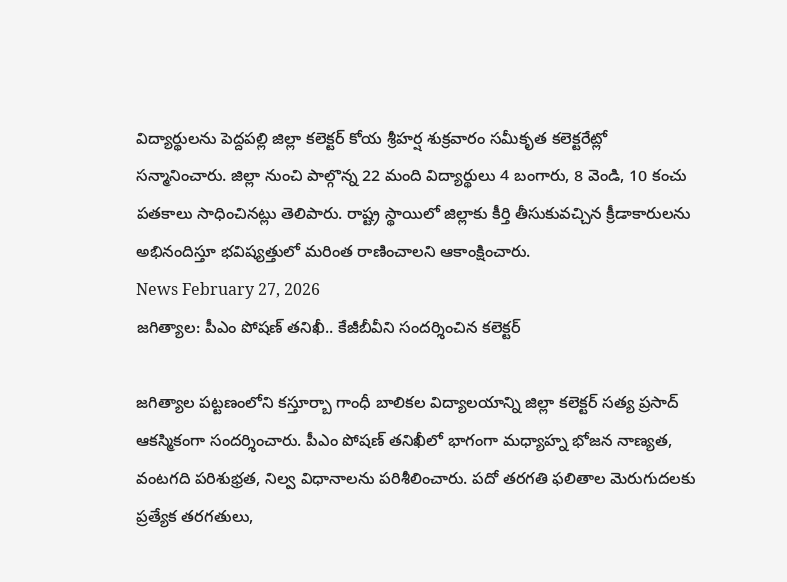విద్యార్థులను పెద్దపల్లి జిల్లా కలెక్టర్ కోయ శ్రీహర్ష శుక్రవారం సమీకృత కలెక్టరేట్లో సన్మానించారు. జిల్లా నుంచి పాల్గొన్న 22 మంది విద్యార్థులు 4 బంగారు, 8 వెండి, 10 కంచు పతకాలు సాధించినట్లు తెలిపారు. రాష్ట్ర స్థాయిలో జిల్లాకు కీర్తి తీసుకువచ్చిన క్రీడాకారులను అభినందిస్తూ భవిష్యత్తులో మరింత రాణించాలని ఆకాంక్షించారు.
News February 27, 2026
జగిత్యాల: పీఎం పోషణ్ తనిఖీ.. కేజీబీవీని సందర్శించిన కలెక్టర్

జగిత్యాల పట్టణంలోని కస్తూర్బా గాంధీ బాలికల విద్యాలయాన్ని జిల్లా కలెక్టర్ సత్య ప్రసాద్ ఆకస్మికంగా సందర్శించారు. పీఎం పోషణ్ తనిఖీలో భాగంగా మధ్యాహ్న భోజన నాణ్యత, వంటగది పరిశుభ్రత, నిల్వ విధానాలను పరిశీలించారు. పదో తరగతి ఫలితాల మెరుగుదలకు ప్రత్యేక తరగతులు,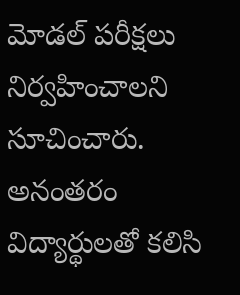మోడల్ పరీక్షలు నిర్వహించాలని సూచించారు. అనంతరం విద్యార్థులతో కలిసి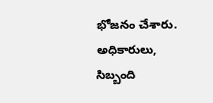భోజనం చేశారు. అధికారులు, సిబ్బంది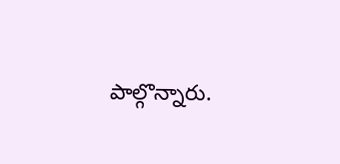పాల్గొన్నారు.